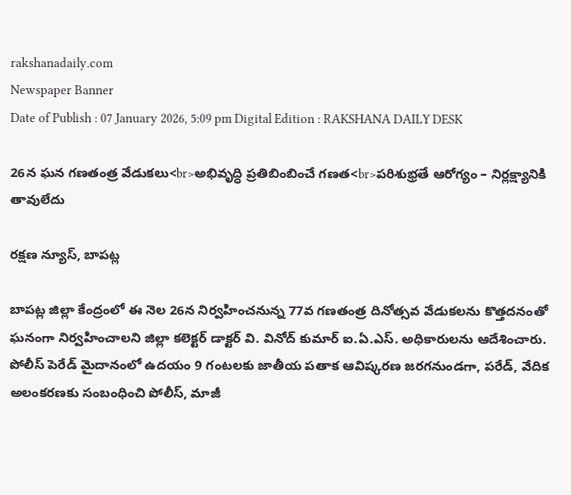rakshanadaily.com
Newspaper Banner
Date of Publish : 07 January 2026, 5:09 pm Digital Edition : RAKSHANA DAILY DESK

26న ఘన గణతంత్ర వేడుకలు<br>అభివృద్ధి ప్రతిబింబించే గణత<br>పరిశుభ్రతే ఆరోగ్యం – నిర్లక్ష్యానికి తావులేదు

రక్షణ న్యూస్, బాపట్ల

బాపట్ల జిల్లా కేంద్రంలో ఈ నెల 26న నిర్వహించనున్న 77వ గణతంత్ర దినోత్సవ వేడుకలను కొత్తదనంతో ఘనంగా నిర్వహించాలని జిల్లా కలెక్టర్ డాక్టర్ వి. వినోద్ కుమార్ ఐ.ఏ.ఎస్. అధికారులను ఆదేశించారు. పోలీస్ పెరేడ్ మైదానంలో ఉదయం 9 గంటలకు జాతీయ పతాక ఆవిష్కరణ జరగనుండగా, పరేడ్, వేదిక అలంకరణకు సంబంధించి పోలీస్, మాజీ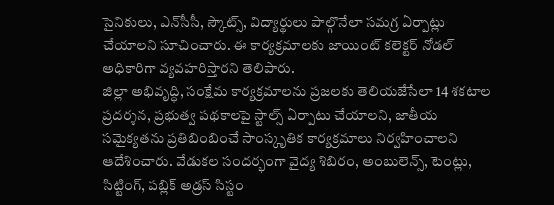సైనికులు, ఎన్‌సీసీ, స్కౌట్స్, విద్యార్థులు పాల్గొనేలా సమగ్ర ఏర్పాట్లు చేయాలని సూచించారు. ఈ కార్యక్రమాలకు జాయింట్ కలెక్టర్ నోడల్ అధికారిగా వ్యవహరిస్తారని తెలిపారు.
జిల్లా అభివృద్ధి, సంక్షేమ కార్యక్రమాలను ప్రజలకు తెలియజేసేలా 14 శకటాల ప్రదర్శన, ప్రభుత్వ పథకాలపై స్టాల్స్ ఏర్పాటు చేయాలని, జాతీయ సమైక్యతను ప్రతిబింబించే సాంస్కృతిక కార్యక్రమాలు నిర్వహించాలని ఆదేశించారు. వేడుకల సందర్భంగా వైద్య శిబిరం, అంబులెన్స్, టెంట్లు, సిట్టింగ్, పబ్లిక్ అడ్రస్ సిస్టం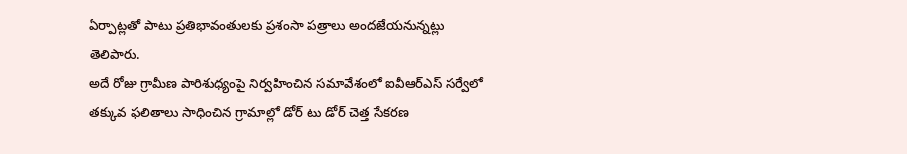ఏర్పాట్లతో పాటు ప్రతిభావంతులకు ప్రశంసా పత్రాలు అందజేయనున్నట్లు తెలిపారు.
అదే రోజు గ్రామీణ పారిశుధ్యంపై నిర్వహించిన సమావేశంలో ఐవీఆర్ఎస్ సర్వేలో తక్కువ ఫలితాలు సాధించిన గ్రామాల్లో డోర్ టు డోర్ చెత్త సేకరణ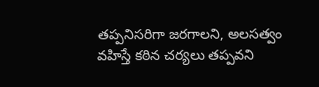తప్పనిసరిగా జరగాలని, అలసత్వం వహిస్తే కఠిన చర్యలు తప్పవని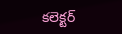కలెక్టర్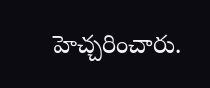హెచ్చరించారు.